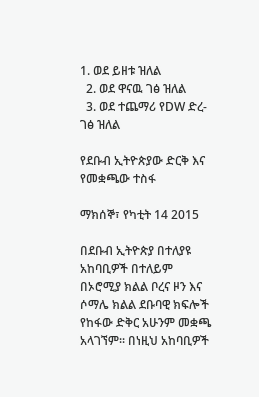1. ወደ ይዘቱ ዝለል
  2. ወደ ዋናዉ ገፅ ዝለል
  3. ወደ ተጨማሪ የDW ድረ-ገፅ ዝለል

የደቡብ ኢትዮጵያው ድርቅ እና የመቋጫው ተስፋ

ማክሰኞ፣ የካቲት 14 2015

በደቡብ ኢትዮጵያ በተለያዩ አከባቢዎች በተለይም በኦሮሚያ ክልል ቦረና ዞን እና ሶማሌ ክልል ደቡባዊ ክፍሎች የከፋው ድቅር አሁንም መቋጫ አላገኘም፡፡ በነዚህ አከባቢዎች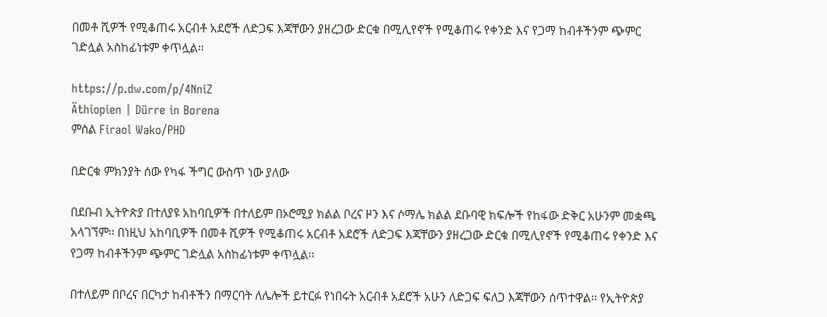በመቶ ሺዎች የሚቆጠሩ አርብቶ አደሮች ለድጋፍ እጃቸውን ያዘረጋው ድርቁ በሚሊየኖች የሚቆጠሩ የቀንድ እና የጋማ ከብቶችንም ጭምር ገድሏል አስከፊነቱም ቀጥሏል፡፡

https://p.dw.com/p/4NniZ
Äthiopien | Dürre in Borena
ምስል Firaol Wako/PHD

በድርቁ ምክንያት ሰው የካፋ ችግር ውስጥ ነው ያለው

በደቡብ ኢትዮጵያ በተለያዩ አከባቢዎች በተለይም በኦሮሚያ ክልል ቦረና ዞን እና ሶማሌ ክልል ደቡባዊ ክፍሎች የከፋው ድቅር አሁንም መቋጫ አላገኘም፡፡ በነዚህ አከባቢዎች በመቶ ሺዎች የሚቆጠሩ አርብቶ አደሮች ለድጋፍ እጃቸውን ያዘረጋው ድርቁ በሚሊየኖች የሚቆጠሩ የቀንድ እና የጋማ ከብቶችንም ጭምር ገድሏል አስከፊነቱም ቀጥሏል፡፡

በተለይም በቦረና በርካታ ከብቶችን በማርባት ለሌሎች ይተርፉ የነበሩት አርብቶ አደሮች አሁን ለድጋፍ ፍለጋ እጃቸውን ሰጥተዋል፡፡ የኢትዮጵያ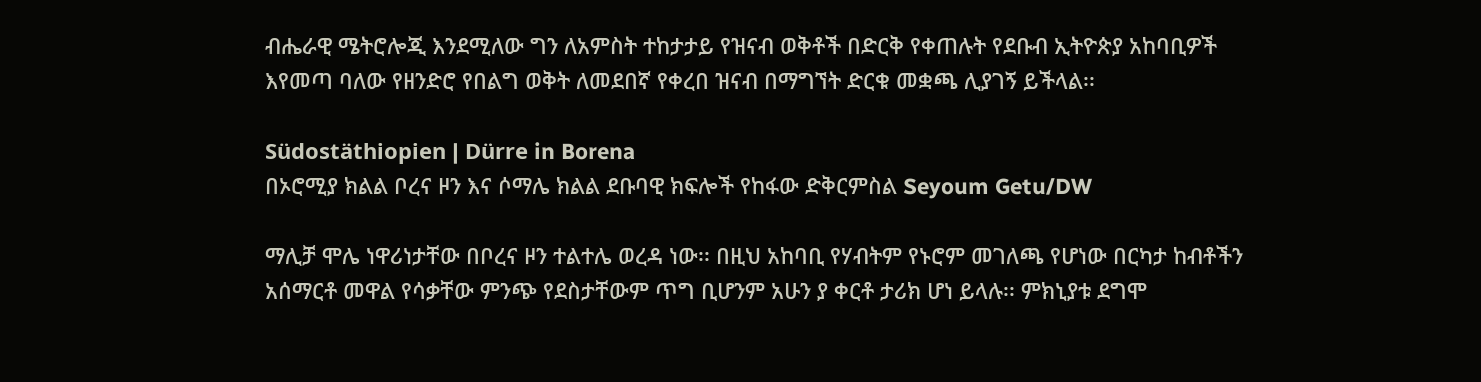ብሔራዊ ሜትሮሎጂ እንደሚለው ግን ለአምስት ተከታታይ የዝናብ ወቅቶች በድርቅ የቀጠሉት የደቡብ ኢትዮጵያ አከባቢዎች እየመጣ ባለው የዘንድሮ የበልግ ወቅት ለመደበኛ የቀረበ ዝናብ በማግኘት ድርቁ መቋጫ ሊያገኝ ይችላል፡፡

Südostäthiopien | Dürre in Borena
በኦሮሚያ ክልል ቦረና ዞን እና ሶማሌ ክልል ደቡባዊ ክፍሎች የከፋው ድቅርምስል Seyoum Getu/DW

ማሊቻ ሞሌ ነዋሪነታቸው በቦረና ዞን ተልተሌ ወረዳ ነው፡፡ በዚህ አከባቢ የሃብትም የኑሮም መገለጫ የሆነው በርካታ ከብቶችን አሰማርቶ መዋል የሳቃቸው ምንጭ የደስታቸውም ጥግ ቢሆንም አሁን ያ ቀርቶ ታሪክ ሆነ ይላሉ፡፡ ምክኒያቱ ደግሞ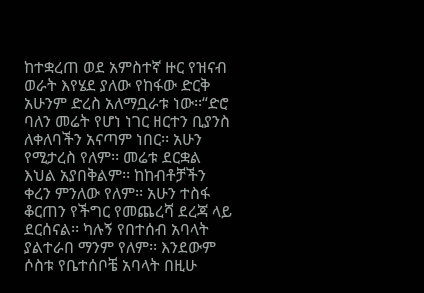ከተቋረጠ ወደ አምስተኛ ዙር የዝናብ ወራት እየሄደ ያለው የከፋው ድርቅ አሁንም ድረስ አለማቧራቱ ነው፡፡“ድሮ ባለን መሬት የሆነ ነገር ዘርተን ቢያንስ ለቀለባችን አናጣም ነበር፡፡ አሁን የሚታረስ የለም፡፡ መሬቱ ደርቋል እህል አያበቅልም፡፡ ከከብቶቻችን ቀረን ምንለው የለም፡፡ አሁን ተስፋ ቆርጠን የችግር የመጨረሻ ደረጃ ላይ ደርሰናል፡፡ ካሉኝ የበተሰብ አባላት ያልተራበ ማንም የለም፡፡ እንደውም ሶስቱ የቤተሰቦቼ አባላት በዚሁ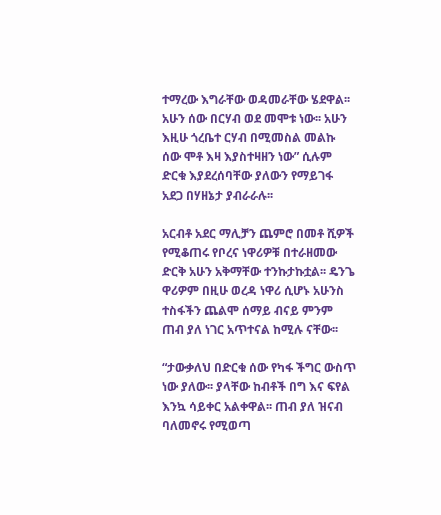ተማረው እግራቸው ወዳመራቸው ሄደዋል፡፡ አሁን ሰው በርሃብ ወደ መሞቱ ነው፡፡ አሁን እዚሁ ጎረቤተ ርሃብ በሚመስል መልኩ ሰው ሞቶ እዛ እያስተዛዘን ነው” ሲሉም ድርቁ እያደረሰባቸው ያለውን የማይገፋ አደጋ በሃዘኔታ ያብራራሉ፡፡

አርብቶ አደር ማሊቻን ጨምሮ በመቶ ሺዎች የሚቆጠሩ የቦረና ነዋሪዎቹ በተራዘመው ድርቅ አሁን አቅማቸው ተንኩታኩቷል፡፡ ዴንጌ ዋሪዎም በዚሁ ወረዳ ነዋሪ ሲሆኑ አሁንስ ተስፋችን ጨልሞ ሰማይ ብናይ ምንም ጠብ ያለ ነገር አጥተናል ከሚሉ ናቸው፡፡

“ታውቃለህ በድርቁ ሰው የካፋ ችግር ውስጥ ነው ያለው፡፡ ያላቸው ከብቶች በግ እና ፍየል እንኳ ሳይቀር አልቀዋል፡፡ ጠብ ያለ ዝናብ ባለመኖሩ የሚወጣ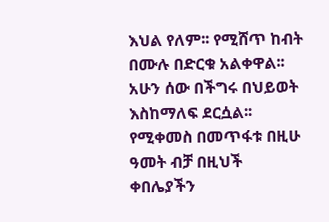እህል የለም፡፡ የሚሸጥ ከብት በሙሉ በድርቁ አልቀዋል፡፡ አሁን ሰው በችግሩ በህይወት እስከማለፍ ደርሷል፡፡ የሚቀመስ በመጥፋቱ በዚሁ ዓመት ብቻ በዚህች ቀበሌያችን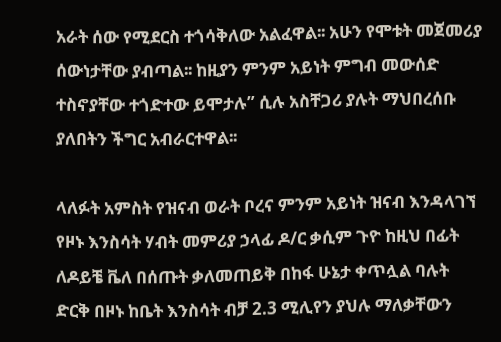አራት ሰው የሚደርስ ተጎሳቅለው አልፈዋል፡፡ አሁን የሞቱት መጀመሪያ ሰውነታቸው ያብጣል፡፡ ከዚያን ምንም አይነት ምግብ መውሰድ ተስኖያቸው ተጎድተው ይሞታሉ” ሲሉ አስቸጋሪ ያሉት ማህበረሰቡ ያለበትን ችግር አብራርተዋል፡፡

ላለፉት አምስት የዝናብ ወራት ቦረና ምንም አይነት ዝናብ እንዳላገኘ የዞኑ እንስሳት ሃብት መምሪያ ኃላፊ ዶ/ር ቃሲም ጉዮ ከዚህ በፊት ለዶይቼ ቬለ በሰጡት ቃለመጠይቅ በከፋ ሁኔታ ቀጥሏል ባሉት ድርቅ በዞኑ ከቤት እንስሳት ብቻ 2.3 ሚሊየን ያህሉ ማለቃቸውን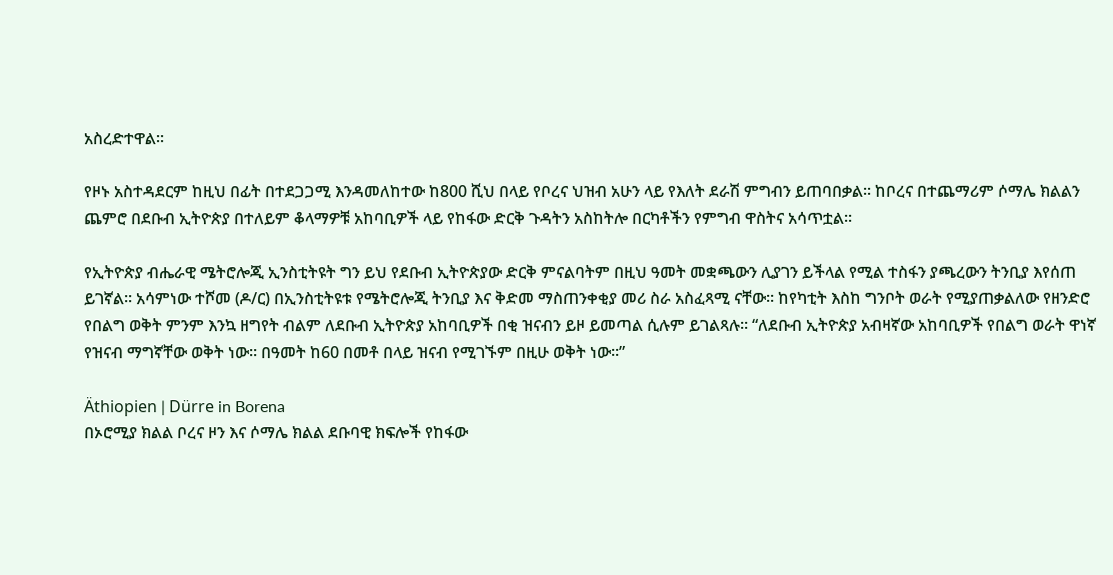አስረድተዋል፡፡

የዞኑ አስተዳደርም ከዚህ በፊት በተደጋጋሚ እንዳመለከተው ከ800 ሺህ በላይ የቦረና ህዝብ አሁን ላይ የእለት ደራሽ ምግብን ይጠባበቃል፡፡ ከቦረና በተጨማሪም ሶማሌ ክልልን ጨምሮ በደቡብ ኢትዮጵያ በተለይም ቆላማዎቹ አከባቢዎች ላይ የከፋው ድርቅ ጉዳትን አስከትሎ በርካቶችን የምግብ ዋስትና አሳጥቷል፡፡

የኢትዮጵያ ብሔራዊ ሜትሮሎጂ ኢንስቲትዩት ግን ይህ የደቡብ ኢትዮጵያው ድርቅ ምናልባትም በዚህ ዓመት መቋጫውን ሊያገን ይችላል የሚል ተስፋን ያጫረውን ትንቢያ እየሰጠ ይገኛል፡፡ አሳምነው ተሾመ (ዶ/ር) በኢንስቲትዩቱ የሜትሮሎጂ ትንቢያ እና ቅድመ ማስጠንቀቂያ መሪ ስራ አስፈጻሚ ናቸው፡፡ ከየካቲት እስከ ግንቦት ወራት የሚያጠቃልለው የዘንድሮ የበልግ ወቅት ምንም እንኳ ዘግየት ብልም ለደቡብ ኢትዮጵያ አከባቢዎች በቂ ዝናብን ይዞ ይመጣል ሲሉም ይገልጻሉ፡፡ “ለደቡብ ኢትዮጵያ አብዛኛው አከባቢዎች የበልግ ወራት ዋነኛ የዝናብ ማግኛቸው ወቅት ነው፡፡ በዓመት ከ60 በመቶ በላይ ዝናብ የሚገኙም በዚሁ ወቅት ነው፡፡”

Äthiopien | Dürre in Borena
በኦሮሚያ ክልል ቦረና ዞን እና ሶማሌ ክልል ደቡባዊ ክፍሎች የከፋው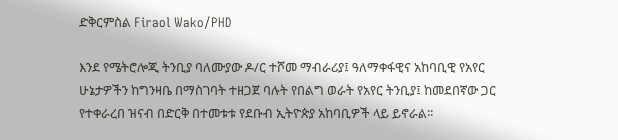ድቅርምስል Firaol Wako/PHD

እንደ የሜትሮሎጂ ትንቢያ ባለሙያው ዶ/ር ተሾመ ማብራሪያ፤ ዓለማቀፋዊና አከባቢዊ የአየር ሁኔታዎችን ከግንዛቤ በማስገባት ተዘጋጀ ባሉት የበልግ ወራት የአየር ትንቢያ፤ ከመደበኛው ጋር የተቀራረበ ዝናብ በድርቅ በተመቱቱ የደቡብ ኢትዮጵያ አከባቢዎች ላይ ይኖራል፡፡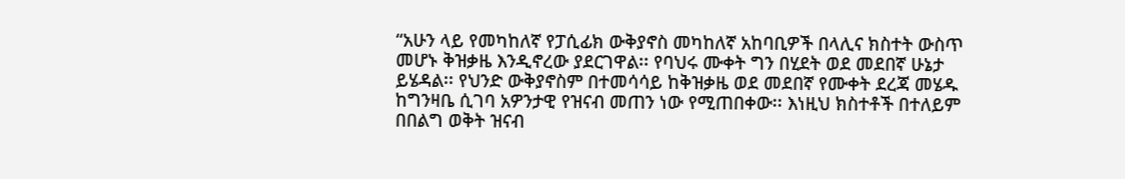“አሁን ላይ የመካከለኛ የፓሲፊክ ውቅያኖስ መካከለኛ አከባቢዎች በላሊና ክስተት ውስጥ መሆኑ ቅዝቃዜ እንዲኖረው ያደርገዋል፡፡ የባህሩ ሙቀት ግን በሂደት ወደ መደበኛ ሁኔታ ይሄዳል፡፡ የህንድ ውቅያኖስም በተመሳሳይ ከቅዝቃዜ ወደ መደበኛ የሙቀት ደረጃ መሄዱ ከግንዛቤ ሲገባ አዎንታዊ የዝናብ መጠን ነው የሚጠበቀው፡፡ እነዚህ ክስተቶች በተለይም በበልግ ወቅት ዝናብ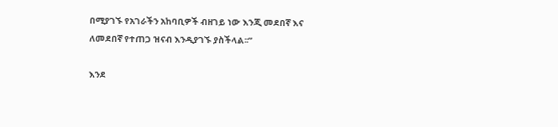በሚያገኙ የአገራችን አከባቢዎች ብዘገይ ነው እንጂ መደበኛ እና ለመደበኛ የተጠጋ ዝናብ እንዲያገኙ ያስችላል፡፡”

እንደ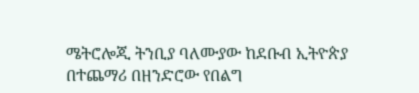ሜትሮሎጂ ትንቢያ ባለሙያው ከደቡብ ኢትዮጵያ በተጨማሪ በዘንድሮው የበልግ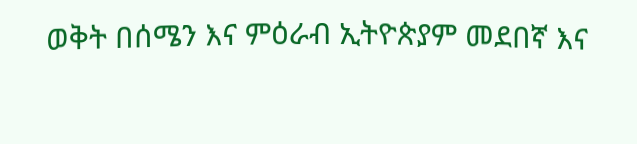ወቅት በሰሜን እና ምዕራብ ኢትዮጵያም መደበኛ እና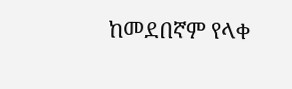ከመደበኛም የላቀ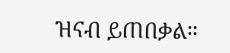ዝናብ ይጠበቃል።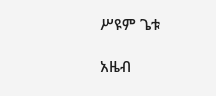ሥዩም ጌቱ

አዜብ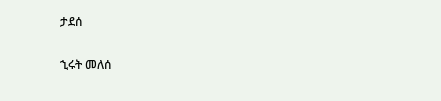ታደሰ

ኂሩት መለሰ